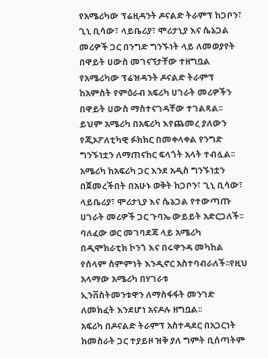የአሜሪካው ፕሬዚዳንት ዶናልድ ትራምፕ ከጋቦን፣ ጊኒ ቢሳው፣ ላይቤሪያ፣ ሞሪታኒያ እና ሴኔጋል መሪዎች ጋር በንግድ ግንኙነት ላይ ለመወያየት በዋይት ሀውስ መገናኘታቸው ተዘግቧል
የአሜሪካው ፕሬዝዳንት ዶናልድ ትራምፕ ከአምስት የምዕራብ አፍሪካ ሀገራት መሪዎችን በዋይት ሀውስ ማስተናገዳቸው ተገልጻል፡፡
ይህም አሜሪካ በአፍሪካ እየጨመረ ያለውን የጂኦፖለቲካዊ ፉክክር በመቀላቀል የንግድ ግንኙነቷን ለማጠናከር ፍላጎት አላት ተብሏል፡፡
አሜሪካ ከአፍሪካ ጋር እንደ አዲስ ግንኙነቷን በጀመረችበት በአሁኑ ወቅት ከጋቦን፣ ጊኒ ቢሳው፣ ላይቤሪያ፣ ሞሪታኒያ እና ሴኔጋል የተውጣጡ ሀገራት መሪዎች ጋር ጉባኤ ውይይት አድርጋለች፡፡
ባለፈው ወር መገባደጃ ላይ አሜሪካ በዲሞክራቲክ ኮንጎ እና በሩዋንዳ መካከል የሰላም ስምምነት እንዲኖር አስተባብራለች፡፡የዚህ አላማው አሜሪካ በሃገራቱ
ኢንቨስትመንቱዋን ለማስፋፋት መንገድ ለመክፈት እንደሆነ አናዶሉ ዘግቧል፡፡
አፍሪካ በዶናልድ ትራምፕ አስተዳደር በአጋርነት ከመስራት ጋር ተያይዞ ዝቅ ያለ ግምት ቢሰጣትም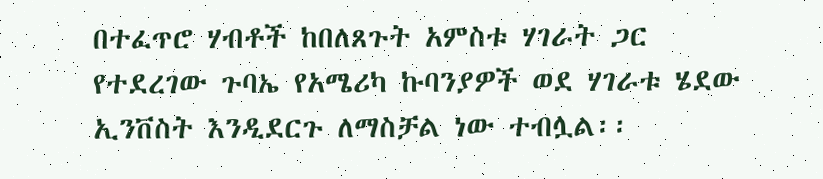በተፈጥሮ ሃብቶች ከበለጸጉት አምስቱ ሃገራት ጋር የተደረገው ጉባኤ የአሜሪካ ኩባንያዎች ወደ ሃገራቱ ሄደው ኢንቨስት እንዲደርጉ ለማስቻል ነው ተብሏል፡፡